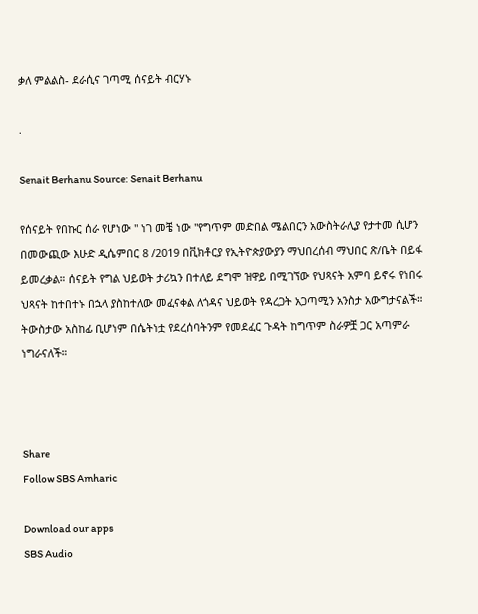ቃለ ምልልስ- ደራሲና ገጣሚ ሰናይት ብርሃኑ

.

Senait Berhanu Source: Senait Berhanu

የሰናይት የበኩር ሰራ የሆነው " ነገ መቼ ነው "የግጥም መድበል ሜልበርን አውስትራሊያ የታተመ ሲሆን በመውጪው እሁድ ዲሴምበር 8 /2019 በቪክቶርያ የኢትዮጵያውያን ማህበረሰብ ማህበር ጽ/ቤት በይፋ ይመረቃል። ሰናይት የግል ህይወት ታሪኳን በተለይ ደግሞ ዝዋይ በሚገኘው የህጻናት አምባ ይኖሩ የነበሩ ህጻናት ከተበተኑ በኋላ ያስከተለው መፈናቀል ለጎዳና ህይወት የዳረጋት አጋጣሚን አንስታ አውግታናልች። ትውስታው አስከፊ ቢሆነም በሴትነቷ የደረሰባትንም የመደፈር ጉዳት ከግጥም ስራዎቿ ጋር አጣምራ ነግራናለች።



Share
Follow SBS Amharic

Download our apps
SBS Audio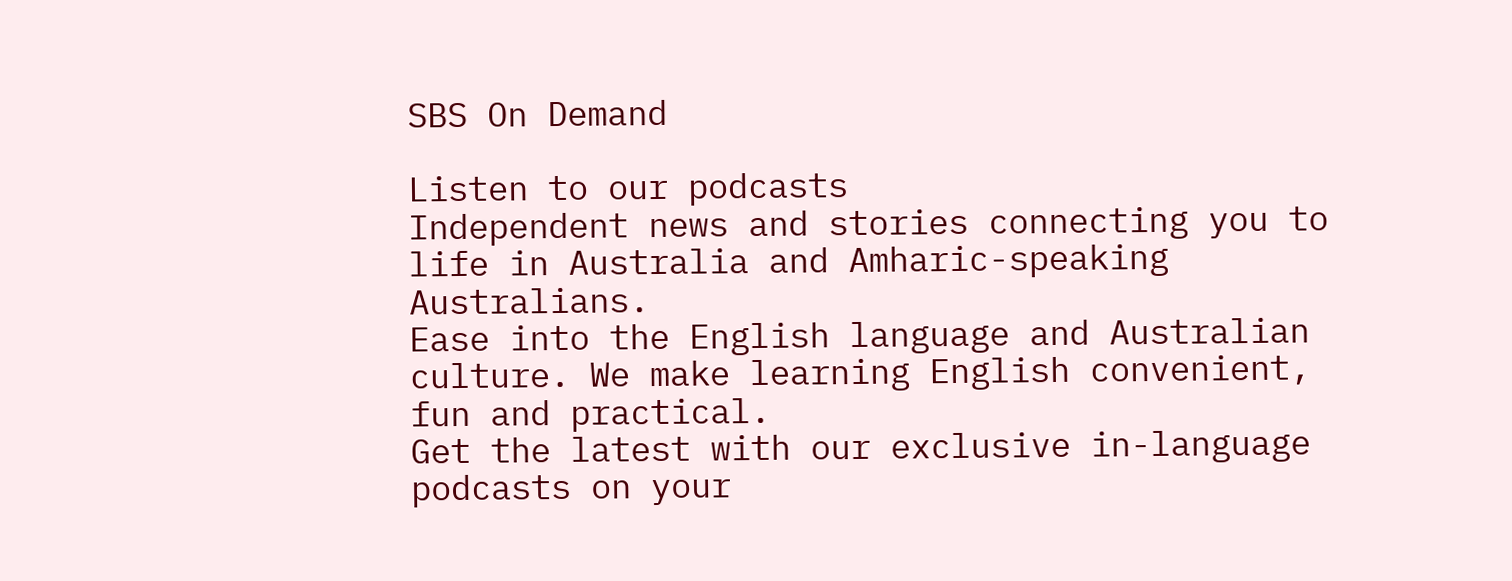SBS On Demand

Listen to our podcasts
Independent news and stories connecting you to life in Australia and Amharic-speaking Australians.
Ease into the English language and Australian culture. We make learning English convenient, fun and practical.
Get the latest with our exclusive in-language podcasts on your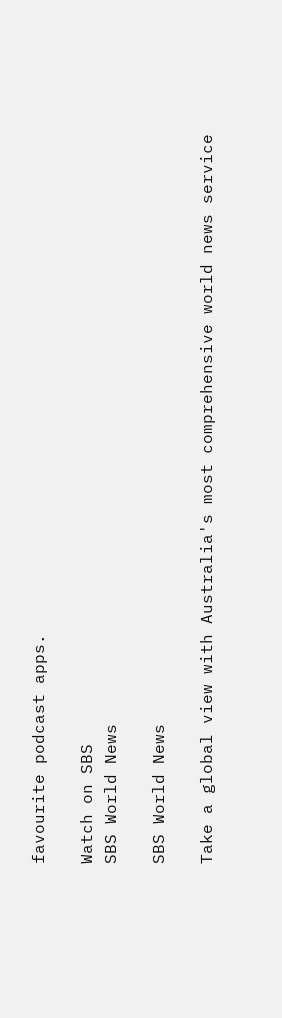favourite podcast apps.

Watch on SBS
SBS World News

SBS World News

Take a global view with Australia's most comprehensive world news service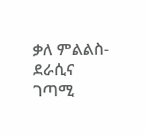ቃለ ምልልስ- ደራሲና ገጣሚ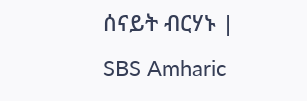ሰናይት ብርሃኑ | SBS Amharic